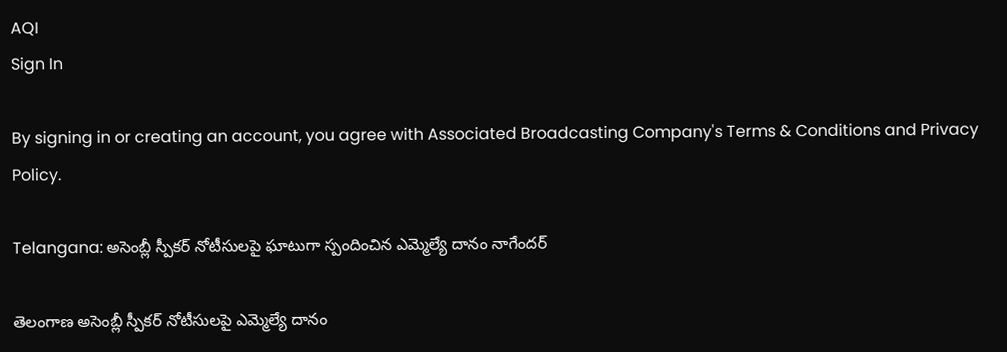AQI
Sign In

By signing in or creating an account, you agree with Associated Broadcasting Company's Terms & Conditions and Privacy Policy.

Telangana: అసెంబ్లీ స్పీకర్ నోటీసులపై ఘాటుగా స్పందించిన ఎమ్మెల్యే దానం నాగేందర్

తెలంగాణ అసెంబ్లీ స్పీకర్‌ నోటీసులపై ఎమ్మెల్యే దానం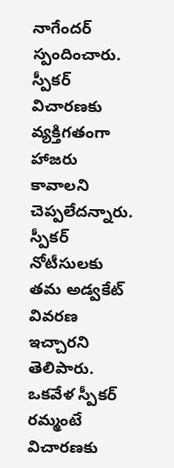నాగేందర్‌ స్పందించారు. స్పీకర్ విచారణకు వ్యక్తిగతంగా హాజరు కావాలని చెప్పలేదన్నారు. స్పీకర్‌ నోటీసులకు తమ అడ్వకేట్‌ వివరణ ఇచ్చారని తెలిపారు. ఒకవేళ స్పీకర్ రమ్మంటే విచారణకు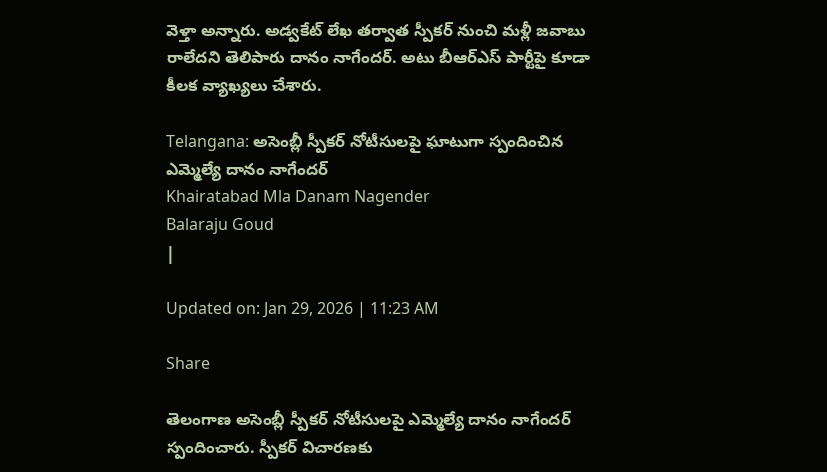వెళ్తా అన్నారు. అడ్వకేట్ లేఖ తర్వాత స్పీకర్‌ నుంచి మళ్లీ జవాబు రాలేదని తెలిపారు దానం నాగేందర్‌. అటు బీఆర్ఎస్ పార్టీపై కూడా కీలక వ్యాఖ్యలు చేశారు.

Telangana: అసెంబ్లీ స్పీకర్ నోటీసులపై ఘాటుగా స్పందించిన ఎమ్మెల్యే దానం నాగేందర్
Khairatabad Mla Danam Nagender
Balaraju Goud
|

Updated on: Jan 29, 2026 | 11:23 AM

Share

తెలంగాణ అసెంబ్లీ స్పీకర్‌ నోటీసులపై ఎమ్మెల్యే దానం నాగేందర్‌ స్పందించారు. స్పీకర్ విచారణకు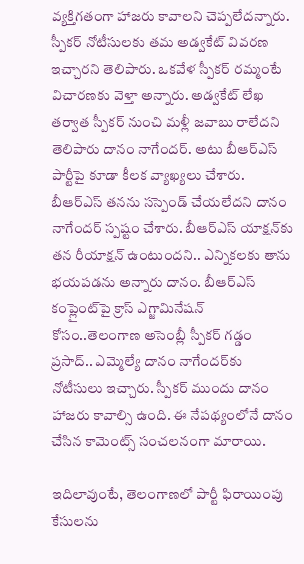వ్యక్తిగతంగా హాజరు కావాలని చెప్పలేదన్నారు. స్పీకర్‌ నోటీసులకు తమ అడ్వకేట్‌ వివరణ ఇచ్చారని తెలిపారు. ఒకవేళ స్పీకర్ రమ్మంటే విచారణకు వెళ్తా అన్నారు. అడ్వకేట్ లేఖ తర్వాత స్పీకర్‌ నుంచి మళ్లీ జవాబు రాలేదని తెలిపారు దానం నాగేందర్‌. అటు బీఆర్ఎస్ పార్టీపై కూడా కీలక వ్యాఖ్యలు చేశారు. బీఆర్‌ఎస్‌ తనను సస్పెండ్‌ చేయలేదని దానం నాగేందర్ స్పష్టం చేశారు. బీఆర్‌ఎస్‌ యాక్షన్‌కు తన రీయాక్షన్‌ ఉంటుందని.. ఎన్నికలకు తాను భయపడను అన్నారు దానం. బీఆర్‌ఎస్ కంప్లైంట్‌పై క్రాస్‌ ఎగ్జామినేషన్ కోసం..తెలంగాణ అసెంబ్లీ స్పీకర్ గడ్డం ప్రసాద్.. ఎమ్మెల్యే దానం నాగేందర్‌కు నోటీసులు ఇచ్చారు. స్పీకర్‌ ముందు దానం హాజరు కావాల్సి ఉంది. ఈ నేపథ్యంలోనే దానం చేసిన కామెంట్స్ సంచలనంగా మారాయి.

ఇదిలావుంటే, తెలంగాణలో పార్టీ ఫిరాయింపు కేసులను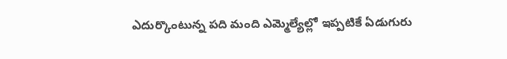ఎదుర్కొంటున్న పది మంది ఎమ్మెల్యేల్లో ఇప్పటికే ఏడుగురు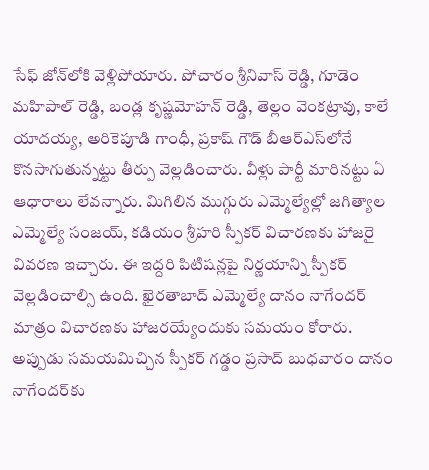సేఫ్ జోన్‌లోకి వెళ్లిపోయారు. పోచారం శ్రీనివాస్ రెడ్డి, గూడెం మహిపాల్ రెడ్డి, బండ్ల కృష్ణమోహన్ రెడ్డి, తెల్లం వెంకట్రావు, కాలే యాదయ్య, అరికెపూడి గాంధీ, ప్రకాష్ గౌడ్‌ బీఆర్‌ఎస్‌లోనే కొనసాగుతున్నట్టు తీర్పు వెల్లడించారు. వీళ్లు పార్టీ మారినట్టు ఏ ఆధారాలు లేవన్నారు. మిగిలిన ముగ్గురు ఎమ్మెల్యేల్లో జగిత్యాల ఎమ్మెల్యే సంజయ్‌, కడియం శ్రీహరి స్పీకర్ విచారణకు హాజరై వివరణ ఇచ్చారు. ఈ ఇద్దరి పిటిషన్లపై నిర్ణయాన్ని స్పీకర్ వెల్లడించాల్సి ఉంది. ఖైరతాబాద్ ఎమ్మెల్యే దానం నాగేందర్ మాత్రం విచారణకు హాజరయ్యేందుకు సమయం కోరారు. అప్పుడు సమయమిచ్చిన స్పీకర్ గడ్డం ప్రసాద్ బుధవారం దానం నాగేందర్‌కు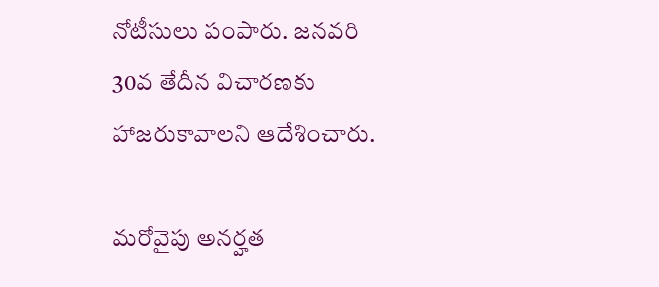నోటీసులు పంపారు. జనవరి 30వ తేదీన విచారణకు హాజరుకావాలని ఆదేశించారు.

మరోవైపు అనర్హత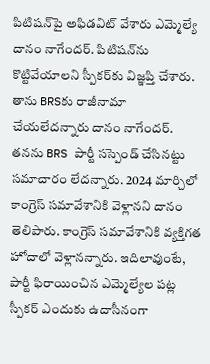పిటిషన్‌పై అఫిడవిట్‌ వేశారు ఎమ్మెల్యే దానం నాగేందర్. పిటిషన్‌ను కొట్టివేయాలని స్పీకర్‌కు విజ్ఞప్తి చేశారు. తాను BRSకు రాజీనామా చేయలేదన్నారు దానం నాగేందర్‌. తనను BRS పార్టీ సస్పెండ్‌ చేసినట్టు సమాచారం లేదన్నారు. 2024 మార్చిలో కాంగ్రెస్‌ సమావేశానికి వెళ్లానని దానం తెలిపారు. కాంగ్రెస్‌ సమావేశానికి వ్యక్తిగత హోదాలో వెళ్లానన్నారు. ఇదిలావుంటే, పార్టీ ఫిరాయించిన ఎమ్మెల్యేల పట్ల స్పీకర్ ఎందుకు ఉదాసీనంగా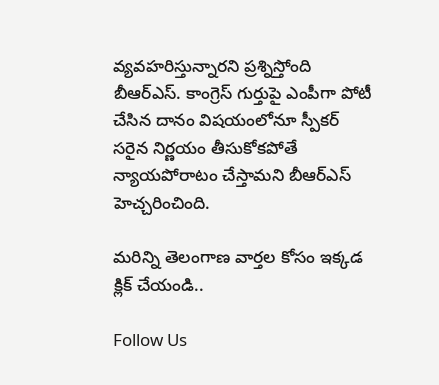వ్యవహరిస్తున్నారని ప్రశ్నిస్తోంది బీఆర్ఎస్. కాంగ్రెస్ గుర్తుపై ఎంపీగా పోటీ చేసిన దానం విషయంలోనూ స్పీకర్ సరైన నిర్ణయం తీసుకోకపోతే న్యాయపోరాటం చేస్తామని బీఆర్ఎస్ హెచ్చరించింది.

మరిన్ని తెలంగాణ వార్తల కోసం ఇక్కడ క్లిక్ చేయండి..

Follow Us